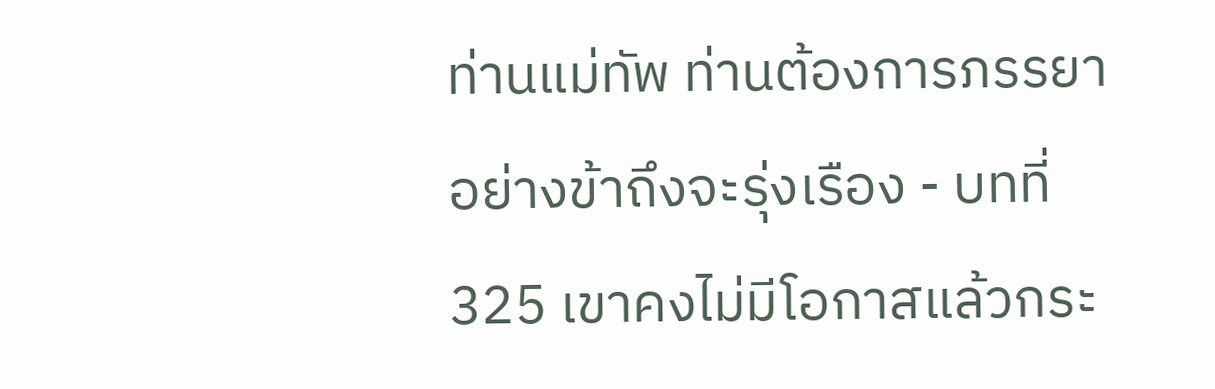ท่านแม่ทัพ ท่านต้องการภรรยาอย่างข้าถึงจะรุ่งเรือง - บทที่ 325 เขาคงไม่มีโอกาสแล้วกระ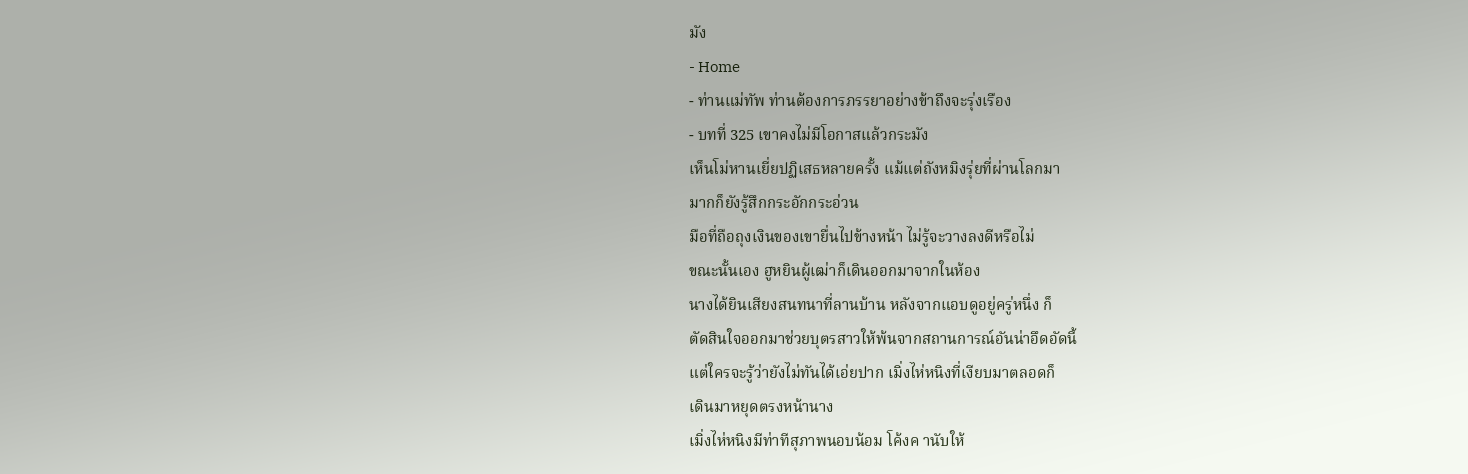มัง
- Home
- ท่านแม่ทัพ ท่านต้องการภรรยาอย่างข้าถึงจะรุ่งเรือง
- บทที่ 325 เขาคงไม่มีโอกาสแล้วกระมัง
เห็นโม่หานเยี่ยปฏิเสธหลายครั้ง แม้แต่ถังหมิงรุ่ยที่ผ่านโลกมา
มากก็ยังรู้สึกกระอักกระอ่วน
มือที่ถือถุงเงินของเขายื่นไปข้างหน้า ไม่รู้จะวางลงดีหรือไม่
ขณะนั้นเอง ฮูหยินผู้เฒ่าก็เดินออกมาจากในห้อง
นางได้ยินเสียงสนทนาที่ลานบ้าน หลังจากแอบดูอยู่ครู่หนึ่ง ก็
ตัดสินใจออกมาช่วยบุตรสาวให้พ้นจากสถานการณ์อันน่าอึดอัดนี้
แต่ใครจะรู้ว่ายังไม่ทันได้เอ่ยปาก เมิ่งไห่หนิงที่เงียบมาตลอดก็
เดินมาหยุดตรงหน้านาง
เมิ่งไห่หนิงมีท่าทีสุภาพนอบน้อม โค้งค านับให้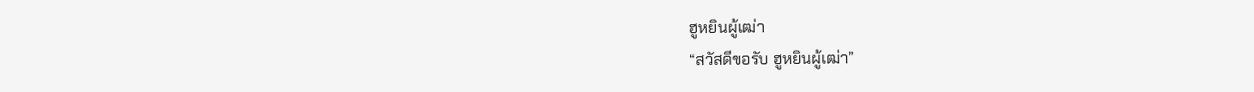ฮูหยินผู้เฒ่า
“สวัสดีขอรับ ฮูหยินผู้เฒ่า”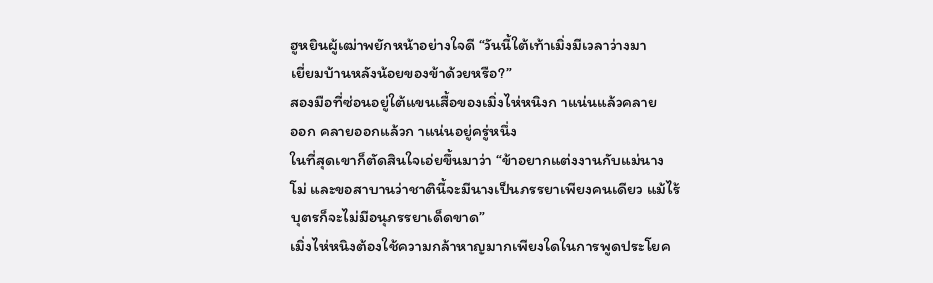ฮูหยินผู้เฒ่าพยักหน้าอย่างใจดี “วันนี้ใต้เท้าเมิ่งมีเวลาว่างมา
เยี่ยมบ้านหลังน้อยของข้าด้วยหรือ?”
สองมือที่ซ่อนอยู่ใต้แขนเสื้อของเมิ่งไห่หนิงก าแน่นแล้วคลาย
ออก คลายออกแล้วก าแน่นอยู่ครู่หนึ่ง
ในที่สุดเขาก็ตัดสินใจเอ่ยขึ้นมาว่า “ข้าอยากแต่งงานกับแม่นาง
โม่ และขอสาบานว่าชาตินี้จะมีนางเป็นภรรยาเพียงคนเดียว แม้ไร้
บุตรก็จะไม่มีอนุภรรยาเด็ดขาด”
เมิ่งไห่หนิงต้องใช้ความกล้าหาญมากเพียงใดในการพูดประโยค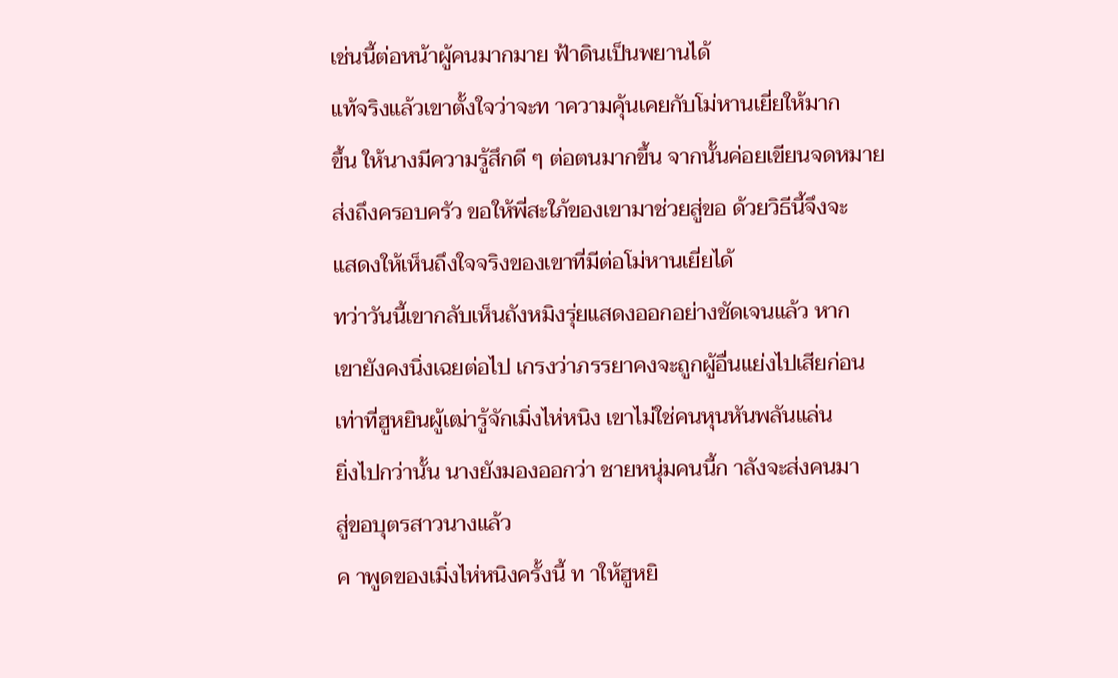เช่นนี้ต่อหน้าผู้คนมากมาย ฟ้าดินเป็นพยานได้
แท้จริงแล้วเขาตั้งใจว่าจะท าความคุ้นเคยกับโม่หานเยี่ยให้มาก
ขึ้น ให้นางมีความรู้สึกดี ๆ ต่อตนมากขึ้น จากนั้นค่อยเขียนจดหมาย
ส่งถึงครอบครัว ขอให้พี่สะใภ้ของเขามาช่วยสู่ขอ ด้วยวิธีนี้จึงจะ
แสดงให้เห็นถึงใจจริงของเขาที่มีต่อโม่หานเยี่ยได้
ทว่าวันนี้เขากลับเห็นถังหมิงรุ่ยแสดงออกอย่างชัดเจนแล้ว หาก
เขายังคงนิ่งเฉยต่อไป เกรงว่าภรรยาคงจะถูกผู้อื่นแย่งไปเสียก่อน
เท่าที่ฮูหยินผู้เฒ่ารู้จักเมิ่งไห่หนิง เขาไม่ใช่คนหุนหันพลันแล่น
ยิ่งไปกว่านั้น นางยังมองออกว่า ชายหนุ่มคนนี้ก าลังจะส่งคนมา
สู่ขอบุตรสาวนางแล้ว
ค าพูดของเมิ่งไห่หนิงครั้งนี้ ท าให้ฮูหยิ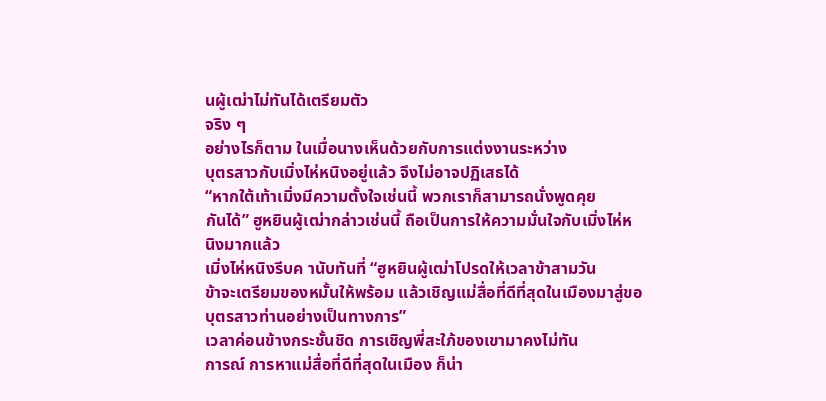นผู้เฒ่าไม่ทันได้เตรียมตัว
จริง ๆ
อย่างไรก็ตาม ในเมื่อนางเห็นด้วยกับการแต่งงานระหว่าง
บุตรสาวกับเมิ่งไห่หนิงอยู่แล้ว จึงไม่อาจปฏิเสธได้
“หากใต้เท้าเมิ่งมีความตั้งใจเช่นนี้ พวกเราก็สามารถนั่งพูดคุย
กันได้” ฮูหยินผู้เฒ่ากล่าวเช่นนี้ ถือเป็นการให้ความมั่นใจกับเมิ่งไห่ห
นิงมากแล้ว
เมิ่งไห่หนิงรีบค านับทันที่ “ฮูหยินผู้เฒ่าโปรดให้เวลาข้าสามวัน
ข้าจะเตรียมของหมั้นให้พร้อม แล้วเชิญแม่สื่อที่ดีที่สุดในเมืองมาสู่ขอ
บุตรสาวท่านอย่างเป็นทางการ”
เวลาค่อนข้างกระชั้นชิด การเชิญพี่สะใภ้ของเขามาคงไม่ทัน
การณ์ การหาแม่สื่อที่ดีที่สุดในเมือง ก็น่า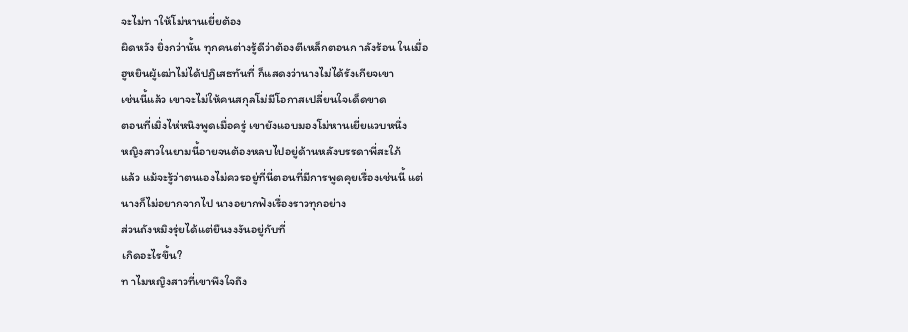จะไม่ท าให้โม่หานเยี่ยต้อง
ผิดหวัง ยิ่งกว่านั้น ทุกคนต่างรู้ดีว่าต้องตีเหล็กตอนก าลังร้อน ในเมื่อ
ฮูหยินผู้เฒ่าไม่ได้ปฏิเสธทันที่ ก็แสดงว่านางไม่ได้รังเกียจเขา
เช่นนี้แล้ว เขาจะไม่ให้คนสกุลโม่มีโอกาสเปลี่ยนใจเด็ดขาด
ตอนที่เมิ่งไห่หนิงพูดเมื่อครู่ เขายังแอบมองโม่หานเยี่ยแวบหนึ่ง
หญิงสาวในยามนี้อายจนต้องหลบไปอยู่ด้านหลังบรรดาพี่สะใภ้
แล้ว แม้จะรู้ว่าตนเองไม่ควรอยู่ที่นี่ตอนที่มีการพูดคุยเรื่องเช่นนี้ แต่
นางก็ไม่อยากจากไป นางอยากฟังเรื่องราวทุกอย่าง
ส่วนถังหมิงรุ่ยได้แต่ยืนงงงันอยู่กับที่
เกิดอะไรขึ้น?
ท าไมหญิงสาวที่เขาพึงใจถึง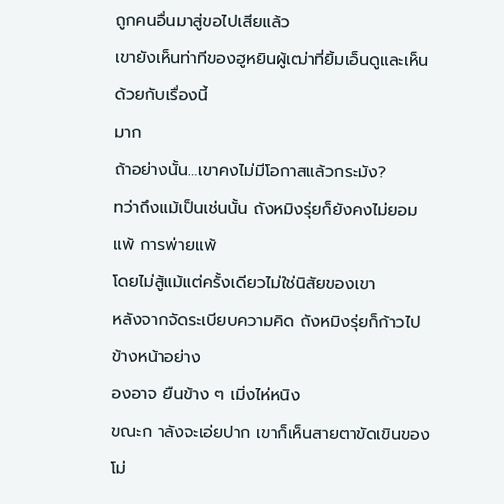ถูกคนอื่นมาสู่ขอไปเสียแล้ว
เขายังเห็นท่าทีของฮูหยินผู้เฒ่าที่ยิ้มเอ็นดูและเห็นด้วยกับเรื่องนี้
มาก
ถ้าอย่างนั้น…เขาคงไม่มีโอกาสแล้วกระมัง?
ทว่าถึงแม้เป็นเช่นนั้น ถังหมิงรุ่ยก็ยังคงไม่ยอมแพ้ การพ่ายแพ้
โดยไม่สู้แม้แต่ครั้งเดียวไม่ใช่นิสัยของเขา
หลังจากจัดระเบียบความคิด ถังหมิงรุ่ยก็ก้าวไปข้างหน้าอย่าง
องอาจ ยืนข้าง ๆ เมิ่งไห่หนิง
ขณะก าลังจะเอ่ยปาก เขาก็เห็นสายตาขัดเขินของโม่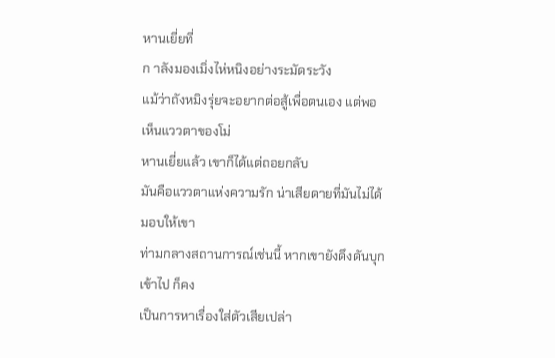หานเยี่ยที่
ก าลังมองเมิ่งไห่หนิงอย่างระมัดระวัง
แม้ว่าถังหมิงรุ่ยจะอยากต่อสู้เพื่อตนเอง แต่พอเห็นแววตาของโม่
หานเยี่ยแล้ว เขาก็ได้แต่ถอยกลับ
มันคือแววตาแห่งความรัก น่าเสียดายที่มันไม่ได้มอบให้เขา
ท่ามกลางสถานการณ์เช่นนี้ หากเขายังดึงดันบุกเข้าไป ก็คง
เป็นการหาเรื่องใส่ตัวเสียเปล่า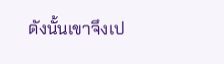ดังนั้นเขาจึงเป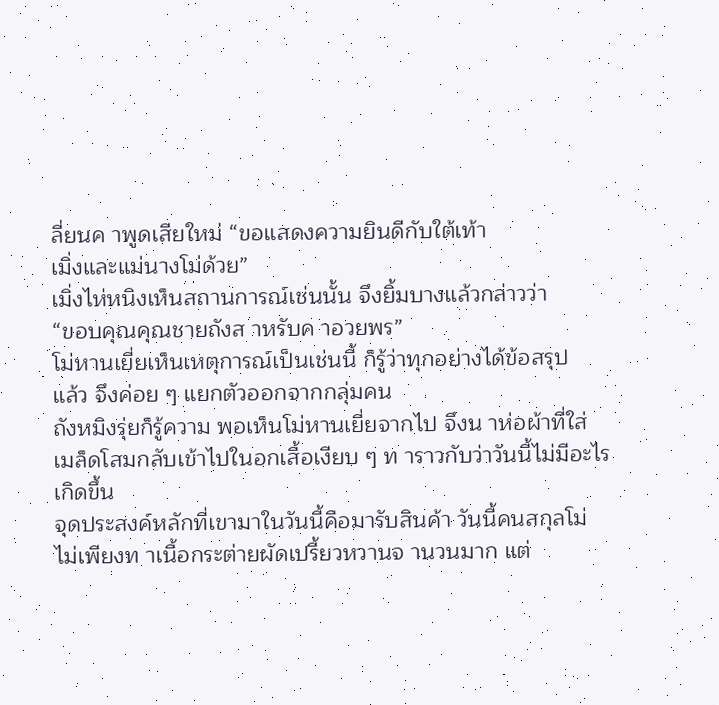ลี่ยนค าพูดเสียใหม่ “ขอแสดงความยินดีกับใต้เท้า
เมิ่งและแม่นางโม่ด้วย”
เมิ่งไห่หนิงเห็นสถานการณ์เช่นนั้น จึงยิ้มบางแล้วกล่าวว่า
“ขอบคุณคุณชายถังส าหรับค าอวยพร”
โม่หานเยี่ยเห็นเหตุการณ์เป็นเช่นนี้ ก็รู้ว่าทุกอย่างได้ข้อสรุป
แล้ว จึงค่อย ๆ แยกตัวออกจากกลุ่มคน
ถังหมิงรุ่ยก็รู้ความ พอเห็นโม่หานเยี่ยจากไป จึงน าห่อผ้าที่ใส่
เมล็ดโสมกลับเข้าไปในอกเสื้อเงียบ ๆ ท าราวกับว่าวันนี้ไม่มีอะไร
เกิดขึ้น
จุดประสงค์หลักที่เขามาในวันนี้คือมารับสินค้า วันนี้คนสกุลโม่
ไม่เพียงท าเนื้อกระต่ายผัดเปรี้ยวหวานจ านวนมาก แต่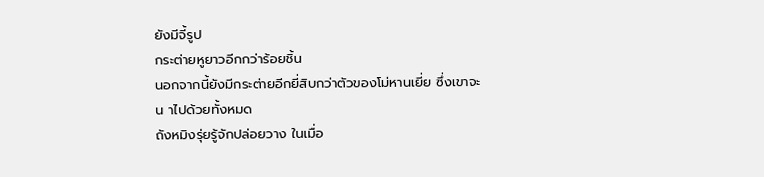ยังมีจี้รูป
กระต่ายหูยาวอีกกว่าร้อยชิ้น
นอกจากนี้ยังมีกระต่ายอีกยี่สิบกว่าตัวของโม่หานเยี่ย ซึ่งเขาจะ
น าไปด้วยทั้งหมด
ถังหมิงรุ่ยรู้จักปล่อยวาง ในเมื่อ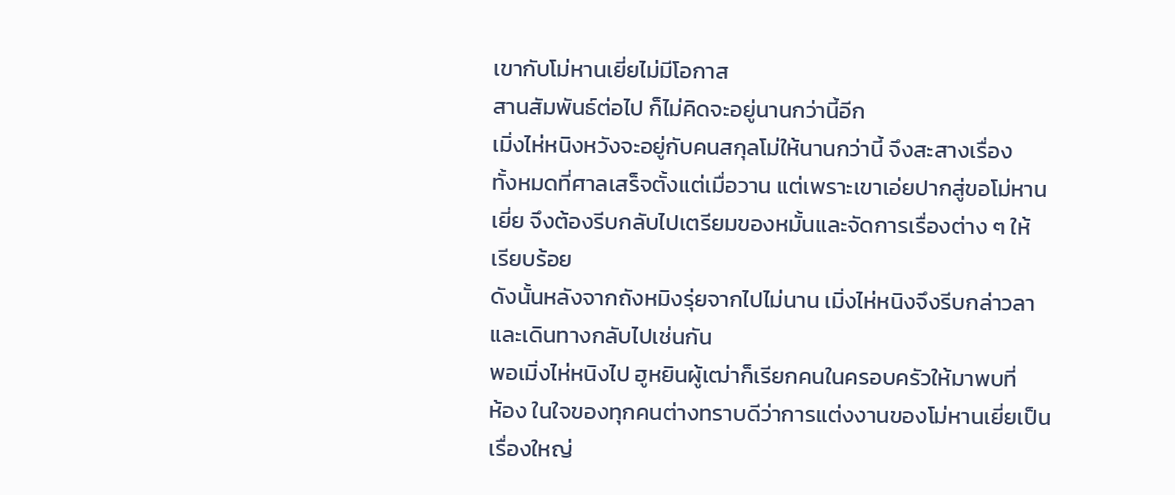เขากับโม่หานเยี่ยไม่มีโอกาส
สานสัมพันธ์ต่อไป ก็ไม่คิดจะอยู่นานกว่านี้อีก
เมิ่งไห่หนิงหวังจะอยู่กับคนสกุลโม่ให้นานกว่านี้ จึงสะสางเรื่อง
ทั้งหมดที่ศาลเสร็จตั้งแต่เมื่อวาน แต่เพราะเขาเอ่ยปากสู่ขอโม่หาน
เยี่ย จึงต้องรีบกลับไปเตรียมของหมั้นและจัดการเรื่องต่าง ๆ ให้
เรียบร้อย
ดังนั้นหลังจากถังหมิงรุ่ยจากไปไม่นาน เมิ่งไห่หนิงจึงรีบกล่าวลา
และเดินทางกลับไปเช่นกัน
พอเมิ่งไห่หนิงไป ฮูหยินผู้เฒ่าก็เรียกคนในครอบครัวให้มาพบที่
ห้อง ในใจของทุกคนต่างทราบดีว่าการแต่งงานของโม่หานเยี่ยเป็น
เรื่องใหญ่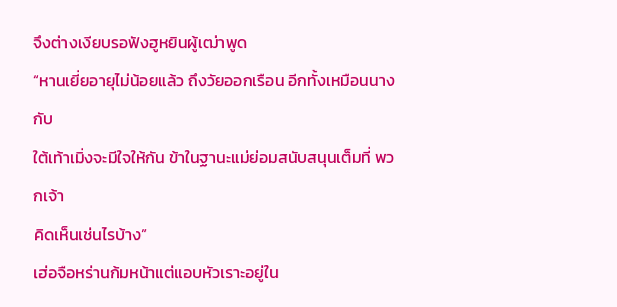จึงต่างเงียบรอฟังฮูหยินผู้เฒ่าพูด
“หานเยี่ยอายุไม่น้อยแล้ว ถึงวัยออกเรือน อีกทั้งเหมือนนางกับ
ใต้เท้าเมิ่งจะมีใจให้กัน ข้าในฐานะแม่ย่อมสนับสนุนเต็มที่ พวกเจ้า
คิดเห็นเช่นไรบ้าง”
เฮ่อจือหร่านก้มหน้าแต่แอบหัวเราะอยู่ใน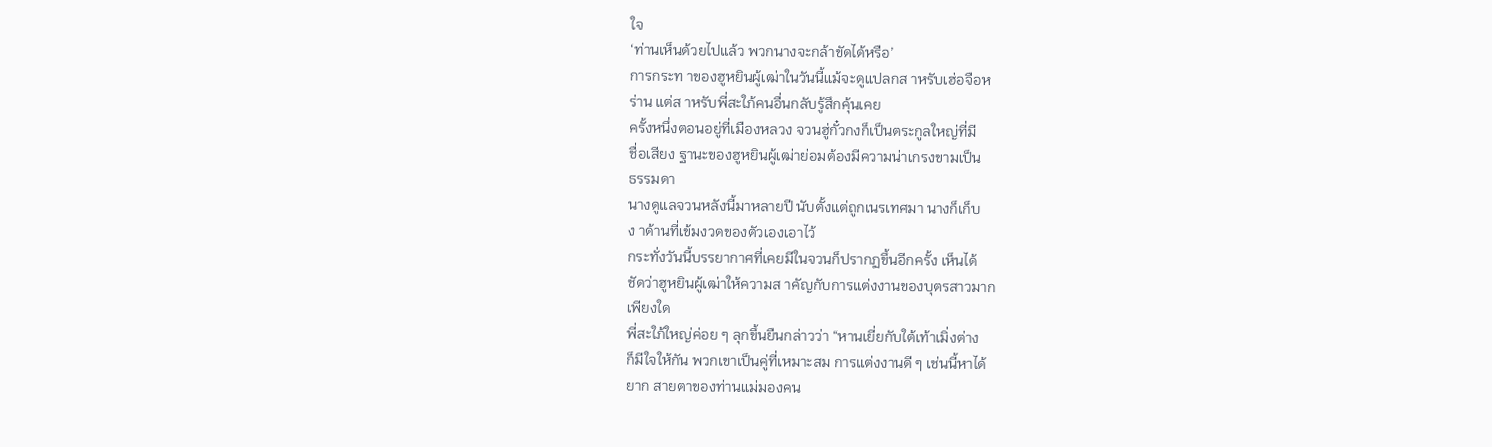ใจ
‘ท่านเห็นด้วยไปแล้ว พวกนางจะกล้าขัดได้หรือ’
การกระท าของฮูหยินผู้เฒ่าในวันนี้แม้จะดูแปลกส าหรับเฮ่อจือห
ร่าน แต่ส าหรับพี่สะใภ้คนอื่นกลับรู้สึกคุ้นเคย
ครั้งหนึ่งตอนอยู่ที่เมืองหลวง จวนฮู่กั๋วกงก็เป็นตระกูลใหญ่ที่มี
ชื่อเสียง ฐานะของฮูหยินผู้เฒ่าย่อมต้องมีความน่าเกรงขามเป็น
ธรรมดา
นางดูแลจวนหลังนี้มาหลายปี นับตั้งแต่ถูกเนรเทศมา นางก็เก็บ
ง าด้านที่เข้มงวดของตัวเองเอาไว้
กระทั่งวันนี้บรรยากาศที่เคยมีในจวนก็ปรากฏขึ้นอีกครั้ง เห็นได้
ชัดว่าฮูหยินผู้เฒ่าให้ความส าคัญกับการแต่งงานของบุตรสาวมาก
เพียงใด
พี่สะใภ้ใหญ่ค่อย ๆ ลุกขึ้นยืนกล่าวว่า “หานเยี่ยกับใต้เท้าเมิ่งต่าง
ก็มีใจให้กัน พวกเขาเป็นคู่ที่เหมาะสม การแต่งงานดี ๆ เช่นนี้หาได้
ยาก สายตาของท่านแม่มองคน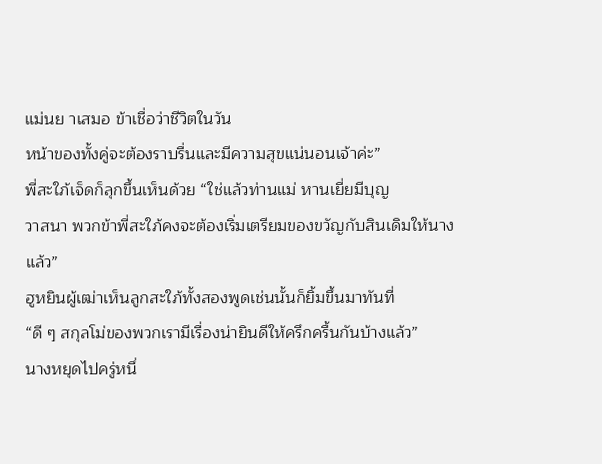แม่นย าเสมอ ข้าเชื่อว่าชีวิตในวัน
หน้าของทั้งคู่จะต้องราบรื่นและมีความสุขแน่นอนเจ้าค่ะ”
พี่สะใภ้เจ็ดก็ลุกขึ้นเห็นด้วย “ใช่แล้วท่านแม่ หานเยี่ยมีบุญ
วาสนา พวกข้าพี่สะใภ้คงจะต้องเริ่มเตรียมของขวัญกับสินเดิมให้นาง
แล้ว”
ฮูหยินผู้เฒ่าเห็นลูกสะใภ้ทั้งสองพูดเช่นนั้นก็ยิ้มขึ้นมาทันที่
“ดี ๆ สกุลโม่ของพวกเรามีเรื่องน่ายินดีให้ครึกครื้นกันบ้างแล้ว”
นางหยุดไปครู่หนึ่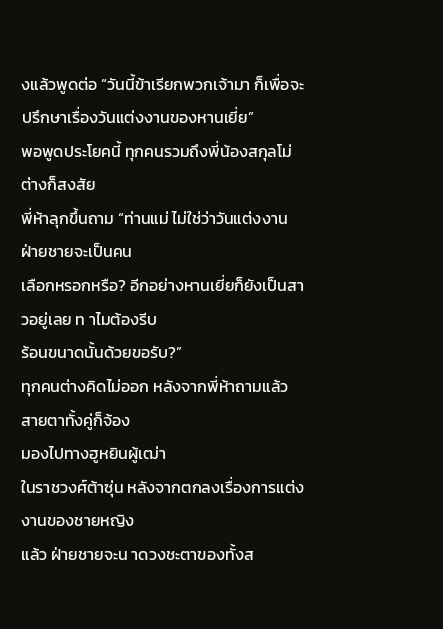งแล้วพูดต่อ “วันนี้ข้าเรียกพวกเจ้ามา ก็เพื่อจะ
ปรึกษาเรื่องวันแต่งงานของหานเยี่ย”
พอพูดประโยคนี้ ทุกคนรวมถึงพี่น้องสกุลโม่ต่างก็สงสัย
พี่ห้าลุกขึ้นถาม “ท่านแม่ ไม่ใช่ว่าวันแต่งงาน ฝ่ายชายจะเป็นคน
เลือกหรอกหรือ? อีกอย่างหานเยี่ยก็ยังเป็นสาวอยู่เลย ท าไมต้องรีบ
ร้อนขนาดนั้นด้วยขอรับ?”
ทุกคนต่างคิดไม่ออก หลังจากพี่ห้าถามแล้ว สายตาทั้งคู่ก็จ้อง
มองไปทางฮูหยินผู้เฒ่า
ในราชวงศ์ต้าซุ่น หลังจากตกลงเรื่องการแต่งงานของชายหญิง
แล้ว ฝ่ายชายจะน าดวงชะตาของทั้งส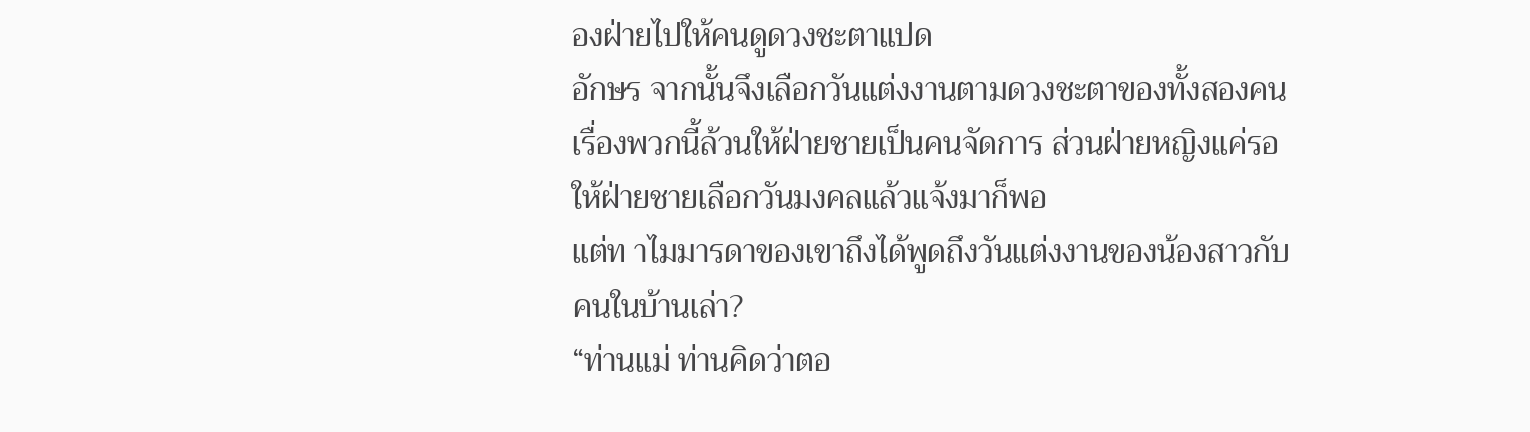องฝ่ายไปให้คนดูดวงชะตาแปด
อักษร จากนั้นจึงเลือกวันแต่งงานตามดวงชะตาของทั้งสองคน
เรื่องพวกนี้ล้วนให้ฝ่ายชายเป็นคนจัดการ ส่วนฝ่ายหญิงแค่รอ
ให้ฝ่ายชายเลือกวันมงคลแล้วแจ้งมาก็พอ
แต่ท าไมมารดาของเขาถึงได้พูดถึงวันแต่งงานของน้องสาวกับ
คนในบ้านเล่า?
“ท่านแม่ ท่านคิดว่าตอ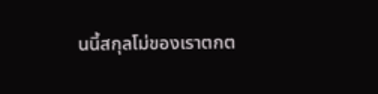นนี้สกุลโม่ของเราตกต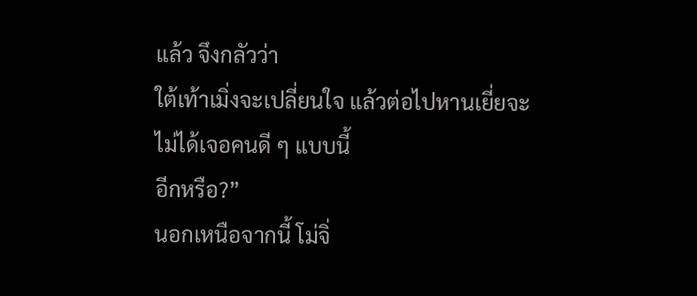แล้ว จึงกลัวว่า
ใต้เท้าเมิ่งจะเปลี่ยนใจ แล้วต่อไปหานเยี่ยจะไม่ได้เจอคนดี ๆ แบบนี้
อีกหรือ?”
นอกเหนือจากนี้ โม่จิ่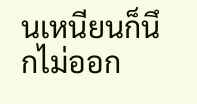นเหนียนก็นึกไม่ออก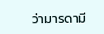ว่ามารดามี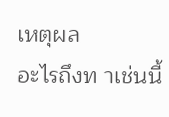เหตุผล
อะไรถึงท าเช่นนี้